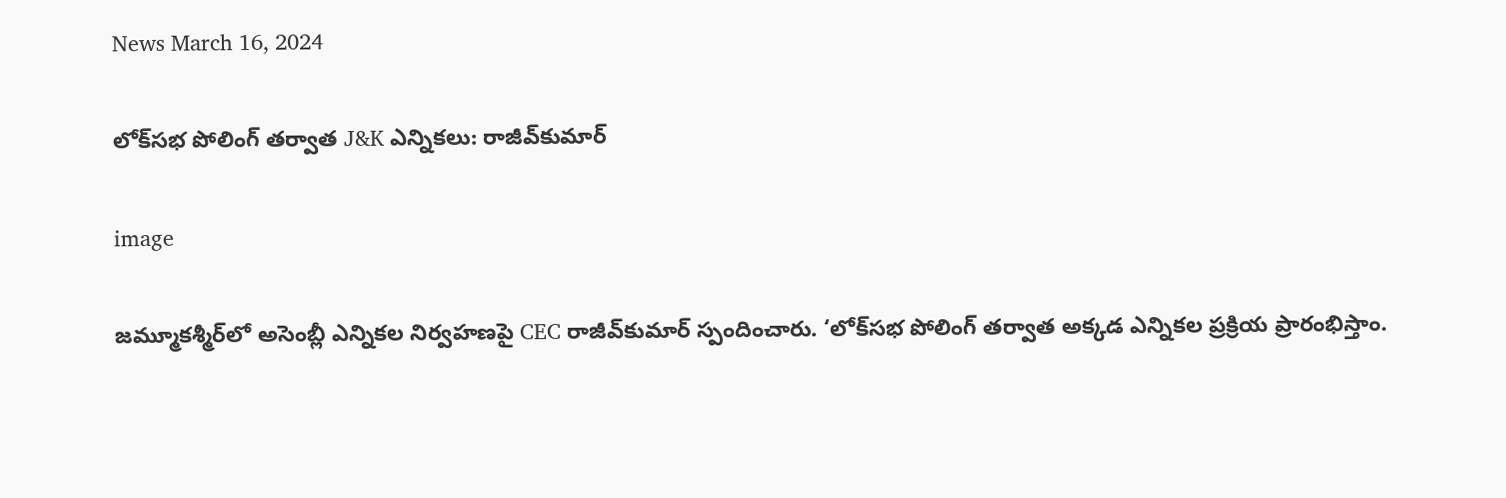News March 16, 2024

లోక్‌సభ పోలింగ్ తర్వాత J&K ఎన్నికలు: రాజీవ్‌కుమార్

image

జమ్మూకశ్మీర్‌లో అసెంబ్లీ ఎన్నికల నిర్వహణపై CEC రాజీవ్‌కుమార్ స్పందించారు. ‘లోక్‌సభ పోలింగ్ తర్వాత అక్కడ ఎన్నికల ప్రక్రియ ప్రారంభిస్తాం.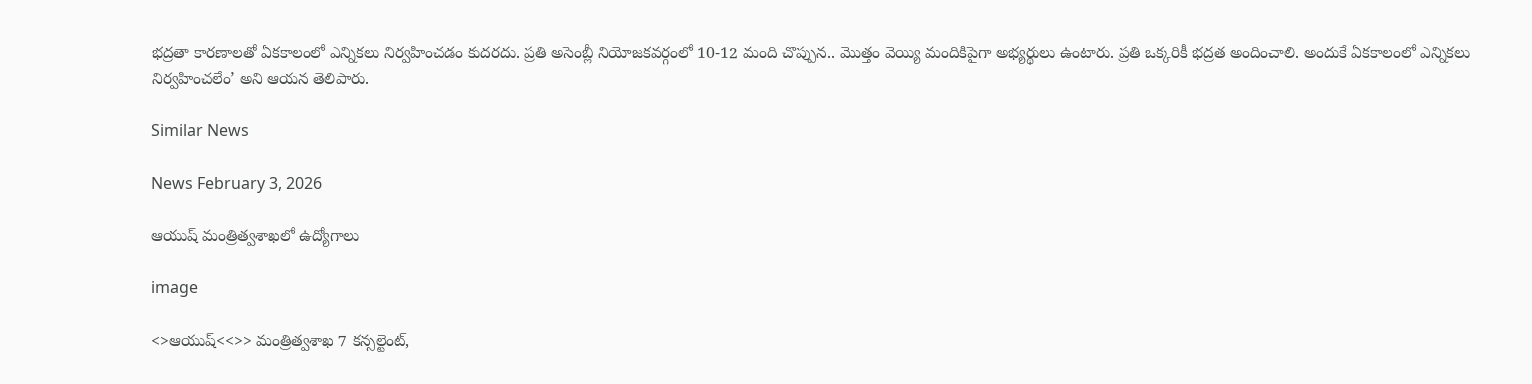భద్రతా కారణాలతో ఏకకాలంలో ఎన్నికలు నిర్వహించడం కుదరదు. ప్రతి అసెంబ్లీ నియోజకవర్గంలో 10-12 మంది చొప్పున.. మొత్తం వెయ్యి మందికిపైగా అభ్యర్థులు ఉంటారు. ప్రతి ఒక్కరికీ భద్రత అందించాలి. అందుకే ఏకకాలంలో ఎన్నికలు నిర్వహించలేం’ అని ఆయన తెలిపారు.

Similar News

News February 3, 2026

ఆయుష్ మంత్రిత్వశాఖలో ఉద్యోగాలు

image

<>ఆయుష్<<>> మంత్రిత్వశాఖ 7 కన్సల్టెంట్,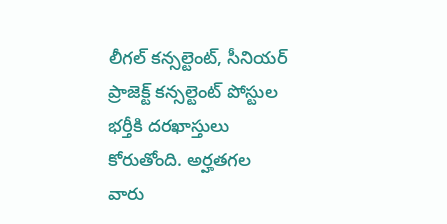లీగల్ కన్సల్టెంట్, సీనియర్ ప్రాజెక్ట్ కన్సల్టెంట్ పోస్టుల భర్తీకి దరఖాస్తులు కోరుతోంది. అర్హతగల వారు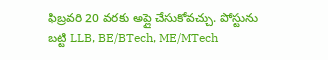ఫిబ్రవరి 20 వరకు అప్లై చేసుకోవచ్చు. పోస్టును బట్టి LLB, BE/BTech, ME/MTech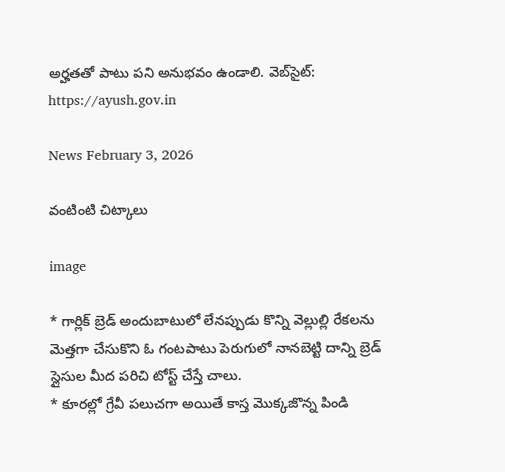అర్హతతో పాటు పని అనుభవం ఉండాలి. వెబ్‌సైట్: https://ayush.gov.in

News February 3, 2026

వంటింటి చిట్కాలు

image

* గార్లిక్ బ్రెడ్ అందుబాటులో లేనప్పుడు కొన్ని వెల్లుల్లి రేకలను మెత్తగా చేసుకొని ఓ గంటపాటు పెరుగులో నానబెట్టి దాన్ని బ్రెడ్ స్లైసుల మీద పరిచి టోస్ట్ చేస్తే చాలు.
* కూరల్లో గ్రేవీ పలుచగా అయితే కాస్త మొక్కజొన్న పిండి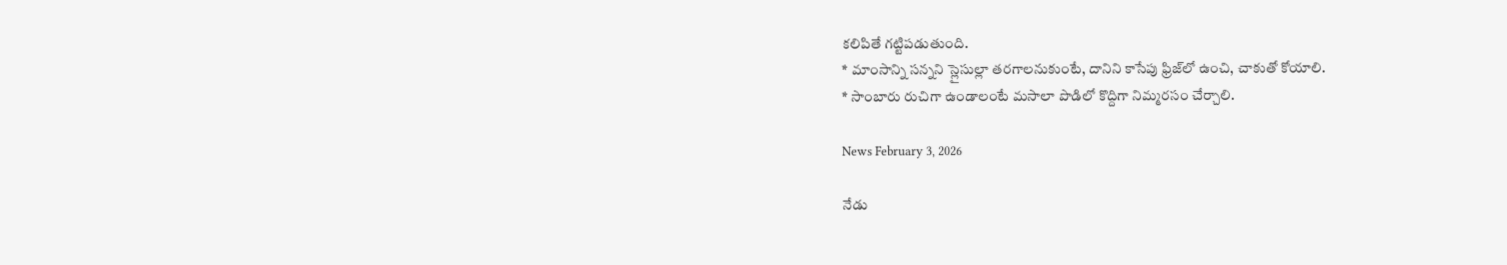కలిపితే గట్టిపడుతుంది.
* మాంసాన్ని సన్నని స్లైసుల్లా తరగాలనుకుంటే, దానిని కాసేపు ఫ్రిజ్‌లో ఉంచి, చాకుతో కోయాలి.
* సాంబారు రుచిగా ఉండాలంటే మసాలా పొడిలో కొద్దిగా నిమ్మరసం చేర్చాలి.

News February 3, 2026

నేడు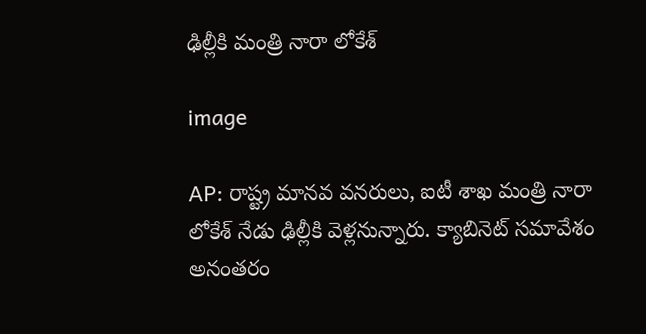ఢిల్లీకి మంత్రి నారా లోకేశ్

image

AP: రాష్ట్ర మానవ వనరులు, ఐటీ శాఖ మంత్రి నారా లోకేశ్ నేడు ఢిల్లీకి వెళ్లనున్నారు. క్యాబినెట్ సమావేశం అనంతరం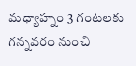మధ్యాహ్నం 3 గంటలకు గన్నవరం నుంచి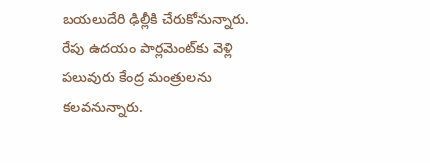బయలుదేరి ఢిల్లీకి చేరుకోనున్నారు. రేపు ఉదయం పార్లమెంట్‌కు వెళ్లి పలువురు కేంద్ర మంత్రులను కలవనున్నారు.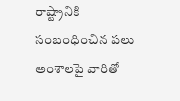రాష్ట్రానికి సంబంధించిన పలు అంశాలపై వారితో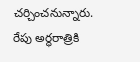చర్చించనున్నారు. రేపు అర్ధరాత్రికి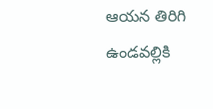ఆయన తిరిగి ఉండవల్లికి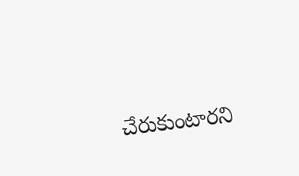చేరుకుంటారని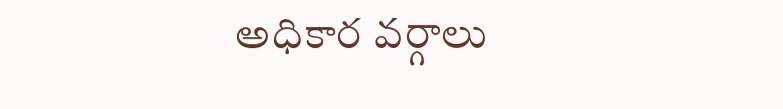అధికార వర్గాలు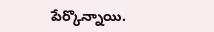పేర్కొన్నాయి.